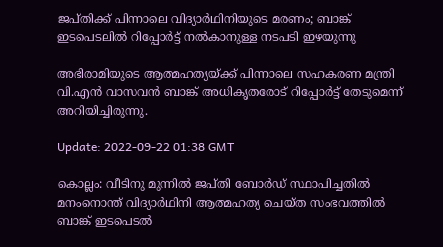ജപ്തിക്ക് പിന്നാലെ വിദ്യാർഥിനിയുടെ മരണം; ബാങ്ക് ഇടപെടലിൽ റിപ്പോർട്ട് നൽകാനുള്ള നടപടി ഇഴയുന്നു

അഭിരാമിയുടെ ആത്മഹത്യയ്ക്ക് പിന്നാലെ സഹകരണ മന്ത്രി വി.എൻ വാസവൻ ബാങ്ക് അധികൃതരോട് റിപ്പോർട്ട് തേടുമെന്ന് അറിയിച്ചിരുന്നു.

Update: 2022-09-22 01:38 GMT

കൊല്ലം: വീടിനു മുന്നിൽ ജപ്തി ബോർഡ് സ്ഥാപിച്ചതിൽ മനംനൊന്ത് വിദ്യാർഥിനി ആത്മഹത്യ ചെയ്ത സംഭവത്തിൽ ബാങ്ക് ഇടപെടൽ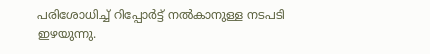പരിശോധിച്ച് റിപ്പോർട്ട് നൽകാനുള്ള നടപടി ഇഴയുന്നു.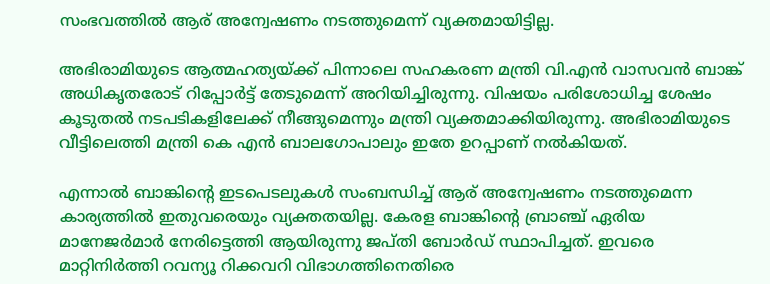സംഭവത്തിൽ ആര് അന്വേഷണം നടത്തുമെന്ന് വ്യക്തമായിട്ടില്ല.

അഭിരാമിയുടെ ആത്മഹത്യയ്ക്ക് പിന്നാലെ സഹകരണ മന്ത്രി വി.എൻ വാസവൻ ബാങ്ക് അധികൃതരോട് റിപ്പോർട്ട് തേടുമെന്ന് അറിയിച്ചിരുന്നു. വിഷയം പരിശോധിച്ച ശേഷം കൂടുതൽ നടപടികളിലേക്ക് നീങ്ങുമെന്നും മന്ത്രി വ്യക്തമാക്കിയിരുന്നു. അഭിരാമിയുടെ വീട്ടിലെത്തി മന്ത്രി കെ എൻ ബാലഗോപാലും ഇതേ ഉറപ്പാണ് നൽകിയത്.

എന്നാൽ ബാങ്കിന്റെ ഇടപെടലുകൾ സംബന്ധിച്ച് ആര് അന്വേഷണം നടത്തുമെന്ന കാര്യത്തിൽ ഇതുവരെയും വ്യക്തതയില്ല. കേരള ബാങ്കിന്റെ ബ്രാഞ്ച് ഏരിയ മാനേജർമാർ നേരിട്ടെത്തി ആയിരുന്നു ജപ്തി ബോർഡ് സ്ഥാപിച്ചത്. ഇവരെ മാറ്റിനിർത്തി റവന്യൂ റിക്കവറി വിഭാഗത്തിനെതിരെ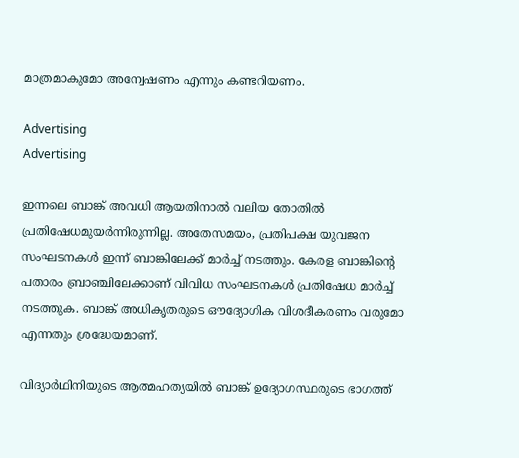മാത്രമാകുമോ അന്വേഷണം എന്നും കണ്ടറിയണം.

Advertising
Advertising

ഇന്നലെ ബാങ്ക് അവധി ആയതിനാൽ വലിയ തോതിൽ പ്രതിഷേധമുയർന്നിരുന്നില്ല. അതേസമയം, പ്രതിപക്ഷ യുവജന സംഘടനകൾ ഇന്ന് ബാങ്കിലേക്ക് മാർച്ച് നടത്തും. കേരള ബാങ്കിന്റെ പതാരം ബ്രാഞ്ചിലേക്കാണ് വിവിധ സംഘടനകൾ പ്രതിഷേധ മാർച്ച് നടത്തുക. ബാങ്ക് അധികൃതരുടെ ഔദ്യോഗിക വിശദീകരണം വരുമോ എന്നതും ശ്രദ്ധേയമാണ്.

വിദ്യാർഥിനിയുടെ ആത്മഹത്യയിൽ ബാങ്ക് ഉദ്യോഗസ്ഥരുടെ ഭാഗത്ത്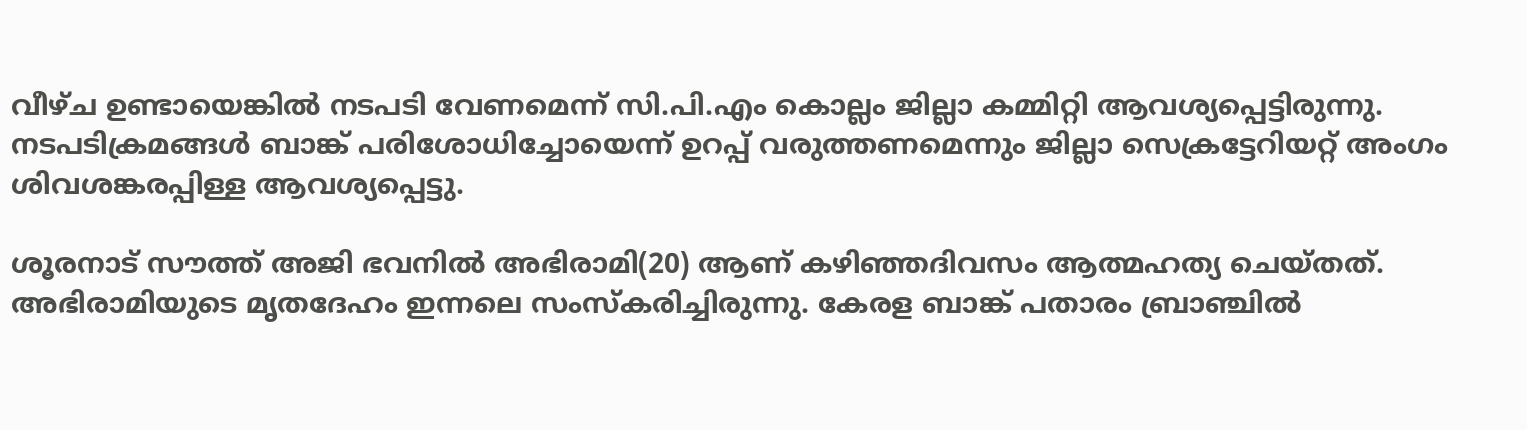വീഴ്ച ഉണ്ടായെങ്കിൽ നടപടി വേണമെന്ന് സി.പി.എം കൊല്ലം ജില്ലാ കമ്മിറ്റി ആവശ്യപ്പെട്ടിരുന്നു. നടപടിക്രമങ്ങൾ ബാങ്ക് പരിശോധിച്ചോയെന്ന് ഉറപ്പ് വരുത്തണമെന്നും ജില്ലാ സെക്രട്ടേറിയറ്റ് അംഗം ശിവശങ്കരപ്പിള്ള ആവശ്യപ്പെട്ടു.

ശൂരനാട് സൗത്ത് അജി ഭവനിൽ അഭിരാമി(20) ആണ് കഴിഞ്ഞദിവസം ആത്മഹത്യ ചെയ്തത്. അഭിരാമിയുടെ മൃതദേഹം ഇന്നലെ സംസ്കരിച്ചിരുന്നു. കേരള ബാങ്ക് പതാരം ബ്രാഞ്ചിൽ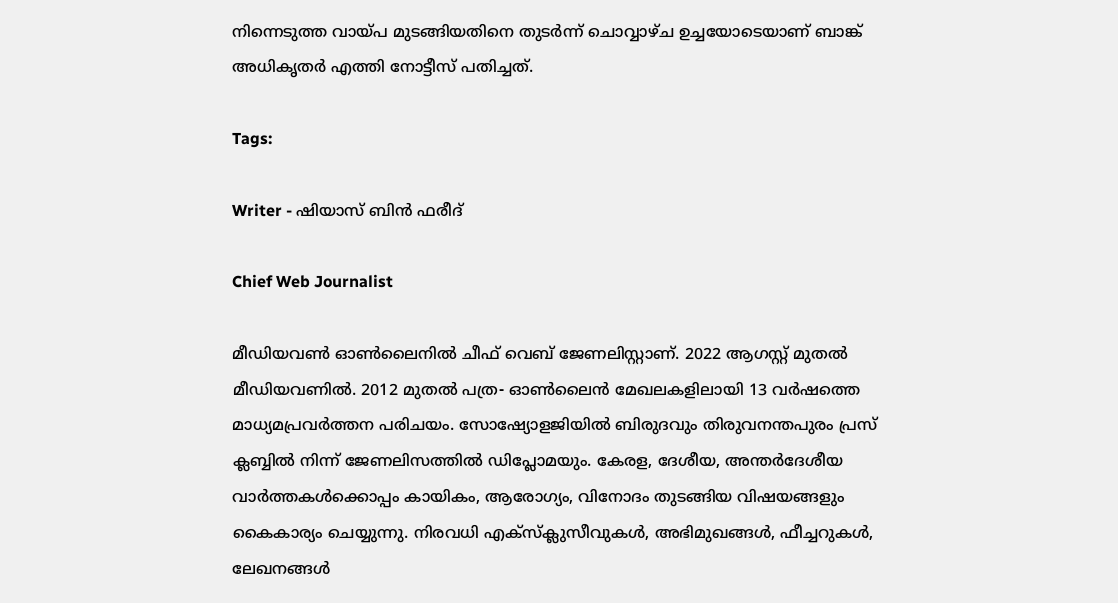നിന്നെടുത്ത വായ്പ മുടങ്ങിയതിനെ തുടർന്ന് ചൊവ്വാഴ്ച ഉച്ചയോടെയാണ് ബാങ്ക് അധികൃതർ എത്തി നോട്ടീസ് പതിച്ചത്.

Tags:

Writer - ഷിയാസ് ബിന്‍ ഫരീദ്

Chief Web Journalist

മീഡിയവണ്‍ ഓണ്‍ലൈനില്‍ ചീഫ് വെബ് ജേണലിസ്റ്റാണ്. 2022 ആഗസ്റ്റ് മുതല്‍ മീഡിയവണില്‍. 2012 മുതല്‍ പത്ര- ഓണ്‍ലൈന്‍ മേഖലകളിലായി 13 വര്‍ഷത്തെ മാധ്യമപ്രവര്‍ത്തന പരിചയം. സോഷ്യോളജിയില്‍ ബിരുദവും തിരുവനന്തപുരം പ്രസ് ക്ലബ്ബില്‍ നിന്ന് ജേണലിസത്തില്‍ ഡിപ്ലോമയും. കേരള, ദേശീയ, അന്തര്‍ദേശീയ വാര്‍ത്തകള്‍ക്കൊപ്പം കായികം, ആരോഗ്യം, വിനോദം തുടങ്ങിയ വിഷയങ്ങളും കൈകാര്യം ചെയ്യുന്നു. നിരവധി എക്സ്ക്ലുസീവുകള്‍, അഭിമുഖങ്ങള്‍, ഫീച്ചറുകള്‍, ലേഖനങ്ങള്‍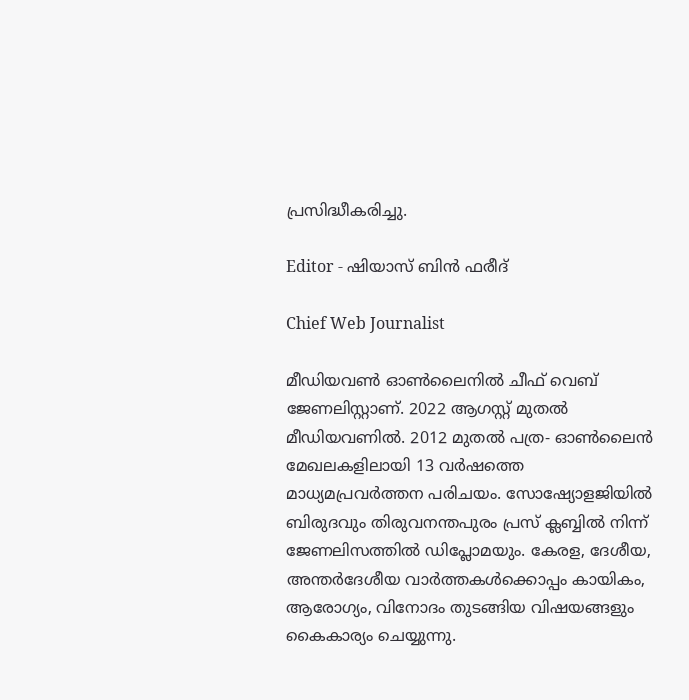പ്രസിദ്ധീകരിച്ചു.

Editor - ഷിയാസ് ബിന്‍ ഫരീദ്

Chief Web Journalist

മീഡിയവണ്‍ ഓണ്‍ലൈനില്‍ ചീഫ് വെബ് ജേണലിസ്റ്റാണ്. 2022 ആഗസ്റ്റ് മുതല്‍ മീഡിയവണില്‍. 2012 മുതല്‍ പത്ര- ഓണ്‍ലൈന്‍ മേഖലകളിലായി 13 വര്‍ഷത്തെ മാധ്യമപ്രവര്‍ത്തന പരിചയം. സോഷ്യോളജിയില്‍ ബിരുദവും തിരുവനന്തപുരം പ്രസ് ക്ലബ്ബില്‍ നിന്ന് ജേണലിസത്തില്‍ ഡിപ്ലോമയും. കേരള, ദേശീയ, അന്തര്‍ദേശീയ വാര്‍ത്തകള്‍ക്കൊപ്പം കായികം, ആരോഗ്യം, വിനോദം തുടങ്ങിയ വിഷയങ്ങളും കൈകാര്യം ചെയ്യുന്നു.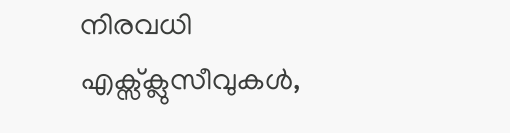നിരവധി എക്സ്ക്ലുസീവുകള്‍,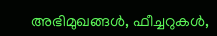അഭിമുഖങ്ങള്‍, ഫീച്ചറുകള്‍,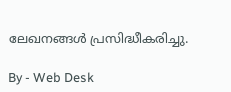ലേഖനങ്ങള്‍ പ്രസിദ്ധീകരിച്ചു.

By - Web Desk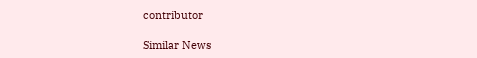contributor

Similar News